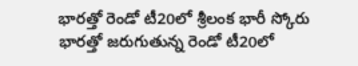భారత్తో రెండో టీ20లో శ్రీలంక భారీ స్కోరు
భారత్తో జరుగుతున్న రెండో టీ20లో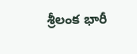శ్రీలంక భారీ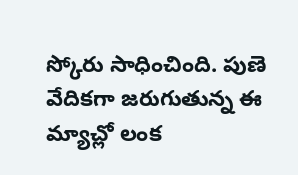స్కోరు సాధించింది. పుణె వేదికగా జరుగుతున్న ఈ మ్యాచ్లో లంక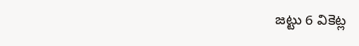జట్టు 6 వికెట్ల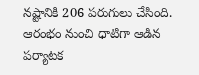నష్టానికి 206 పరుగులు చేసింది. ఆరంభం నుంచి ధాటిగా ఆడిన పర్యాటక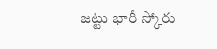జట్టు భారీ స్కోరు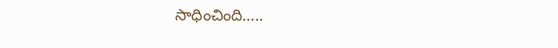సాధించింది…..